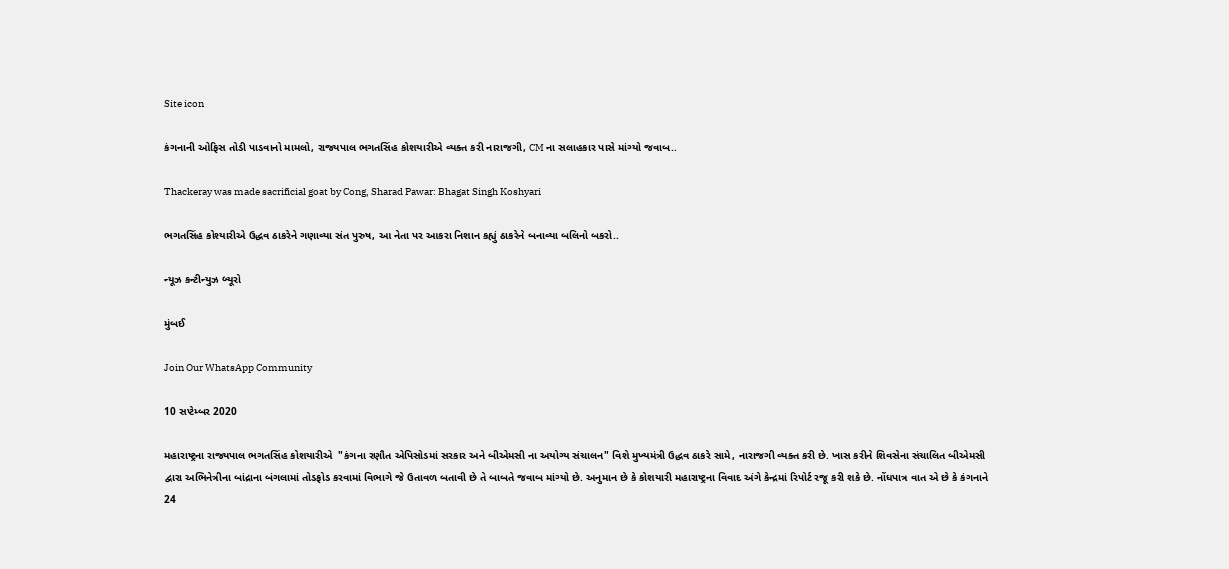Site icon

કંગનાની ઓફિસ તોડી પાડવાનો મામલો, રાજ્યપાલ ભગતસિંહ કોશયારીએ વ્યક્ત કરી નારાજગી, CM ના સલાહકાર પાસે માંગ્યો જવાબ..

Thackeray was made sacrificial goat by Cong, Sharad Pawar: Bhagat Singh Koshyari

ભગતસિંહ કોશ્યારીએ ઉદ્ધવ ઠાકરેને ગણાવ્યા સંત પુરુષ, આ નેતા પર આકરા નિશાન કહ્યું ઠાકરેને બનાવ્યા બલિનો બકરો..

ન્યૂઝ કન્ટીન્યુઝ બ્યૂરો

મુંબઈ

Join Our WhatsApp Community

10 સપ્ટેમ્બર 2020

મહારાષ્ટ્રના રાજ્યપાલ ભગતસિંહ કોશયારીએ  "કંગના રણૌત એપિસોડમાં સરકાર અને બીએમસી ના અયોગ્ય સંચાલન" વિશે મુખ્યમંત્રી ઉદ્ધવ ઠાકરે સામે, નારાજગી વ્યક્ત કરી છે. ખાસ કરીને શિવસેના સંચાલિત બીએમસી દ્વારા અભિનેત્રીના બાંદ્રાના બંગલામાં તોડફોડ કરવામાં વિભાગે જે ઉતાવળ બતાવી છે તે બાબતે જવાબ માંગ્યો છે. અનુમાન છે કે કોશયારી મહારાષ્ટ્રના વિવાદ અંગે કેન્દ્રમાં રિપોર્ટ રજૂ કરી શકે છે. નોંધપાત્ર વાત એ છે કે કંગનાને 24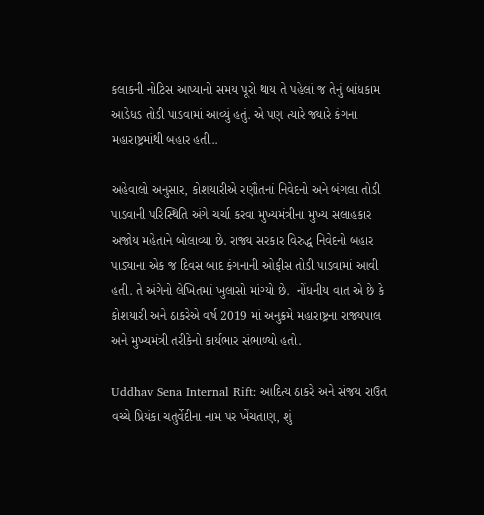કલાકની નોટિસ આપ્યાનો સમય પૂરો થાય તે પહેલાં જ તેનું બાંધકામ આડેધડ તોડી પાડવામાં આવ્યું હતું. એ પણ ત્યારે જ્યારે કંગના મહારાષ્ટ્રમાંથી બહાર હતી..

અહેવાલો અનુસાર, કોશયારીએ રણૌતનાં નિવેદનો અને બંગલા તોડી પાડવાની પરિસ્થિતિ અંગે ચર્ચા કરવા મુખ્યમંત્રીના મુખ્ય સલાહકાર અજોય મહેતાને બોલાવ્યા છે. રાજ્ય સરકાર વિરુદ્ધ નિવેદનો બહાર પાડ્યાના એક જ દિવસ બાદ કંગનાની ઓફીસ તોડી પાડવામાં આવી હતી. તે અંગેનો લેખિતમાં ખુલાસો માંગ્યો છે.  નોંધનીય વાત એ છે કે કોશયારી અને ઠાકરેએ વર્ષ 2019 માં અનુક્રમે મહારાષ્ટ્રના રાજ્યપાલ અને મુખ્યમંત્રી તરીકેનો કાર્યભાર સંભાળ્યો હતો.

Uddhav Sena Internal Rift: આદિત્ય ઠાકરે અને સંજય રાઉત વચ્ચે પ્રિયંકા ચતુર્વેદીના નામ પર ખેંચતાણ, શું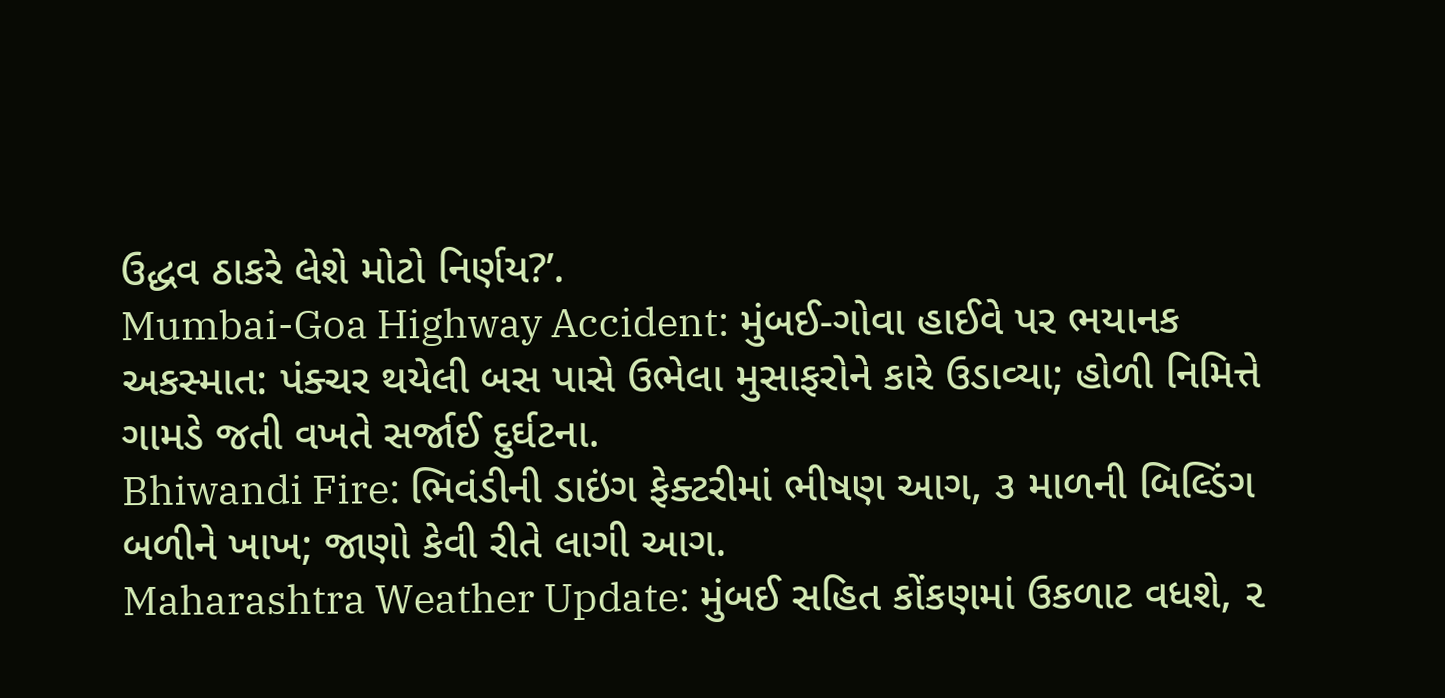ઉદ્ધવ ઠાકરે લેશે મોટો નિર્ણય?’.
Mumbai-Goa Highway Accident: મુંબઈ-ગોવા હાઈવે પર ભયાનક અકસ્માત: પંક્ચર થયેલી બસ પાસે ઉભેલા મુસાફરોને કારે ઉડાવ્યા; હોળી નિમિત્તે ગામડે જતી વખતે સર્જાઈ દુર્ઘટના.
Bhiwandi Fire: ભિવંડીની ડાઇંગ ફેક્ટરીમાં ભીષણ આગ, ૩ માળની બિલ્ડિંગ બળીને ખાખ; જાણો કેવી રીતે લાગી આગ.
Maharashtra Weather Update: મુંબઈ સહિત કોંકણમાં ઉકળાટ વધશે, ૨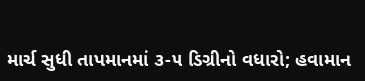માર્ચ સુધી તાપમાનમાં ૩-૫ ડિગ્રીનો વધારો; હવામાન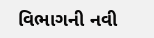વિભાગની નવી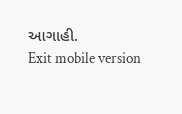આગાહી.
Exit mobile version